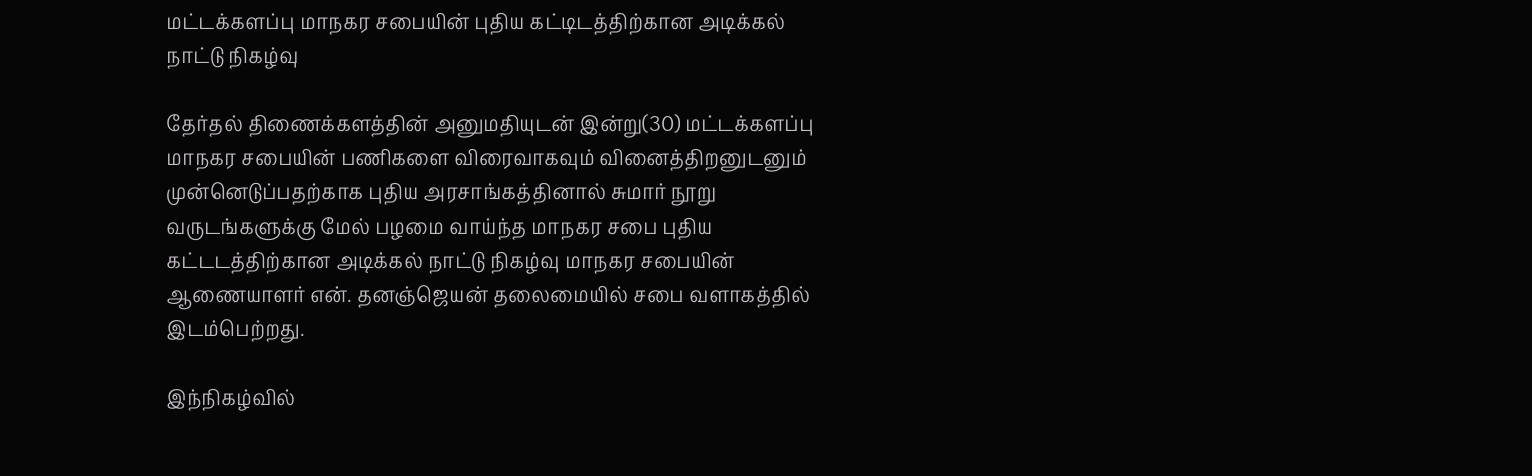மட்டக்களப்பு மாநகர சபையின் புதிய கட்டிடத்திற்கான அடிக்கல் நாட்டு நிகழ்வு

தேர்தல் திணைக்களத்தின் அனுமதியுடன் இன்று(30) மட்டக்களப்பு மாநகர சபையின் பணிகளை விரைவாகவும் வினைத்திறனுடனும் முன்னெடுப்பதற்காக புதிய அரசாங்கத்தினால் சுமார் நூறு வருடங்களுக்கு மேல் பழமை வாய்ந்த மாநகர சபை புதிய கட்டடத்திற்கான அடிக்கல் நாட்டு நிகழ்வு மாநகர சபையின் ஆணையாளர் என். தனஞ்ஜெயன் தலைமையில் சபை வளாகத்தில் இடம்பெற்றது.

இந்நிகழ்வில்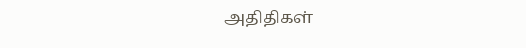அதிதிகள்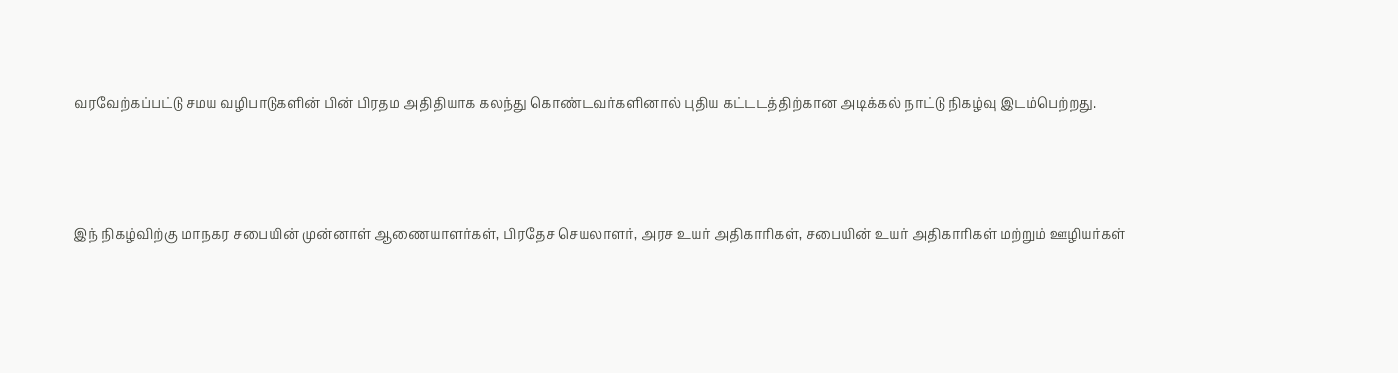வரவேற்கப்பட்டு சமய வழிபாடுகளின் பின் பிரதம அதிதியாக கலந்து கொண்டவர்களினால் புதிய கட்டடத்திற்கான அடிக்கல் நாட்டு நிகழ்வு இடம்பெற்றது.



இந் நிகழ்விற்கு மாநகர சபையின் முன்னாள் ஆணையாளர்கள், பிரதேச செயலாளர், அரச உயர் அதிகாரிகள், சபையின் உயர் அதிகாரிகள் மற்றும் ஊழியர்கள்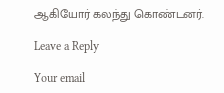ஆகியோர் கலந்து கொண்டனர்.

Leave a Reply

Your email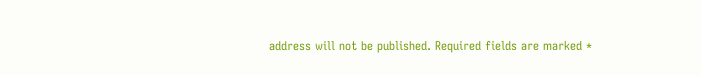address will not be published. Required fields are marked *